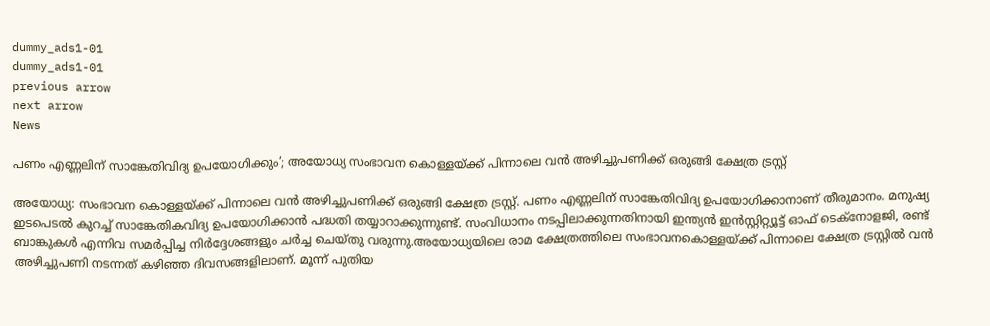dummy_ads1-01
dummy_ads1-01
previous arrow
next arrow
News

പണം എണ്ണലിന് സാങ്കേതിവിദ്യ ഉപയോഗിക്കും’; അയോധ്യ സംഭാവന കൊള്ളയ്ക്ക് പിന്നാലെ വന്‍ അഴിച്ചുപണിക്ക് ഒരുങ്ങി ക്ഷേത്ര ട്രസ്റ്റ്

അയോധ്യ: സംഭാവന കൊള്ളയ്ക്ക് പിന്നാലെ വന്‍ അഴിച്ചുപണിക്ക് ഒരുങ്ങി ക്ഷേത്ര ട്രസ്റ്റ്. പണം എണ്ണലിന് സാങ്കേതിവിദ്യ ഉപയോഗിക്കാനാണ് തീരുമാനം. മനുഷ്യ ഇടപെടല്‍ കുറച്ച് സാങ്കേതികവിദ്യ ഉപയോഗിക്കാന്‍ പദ്ധതി തയ്യാറാക്കുന്നുണ്ട്. സംവിധാനം നടപ്പിലാക്കുന്നതിനായി ഇന്ത്യന്‍ ഇന്‍സ്റ്റിറ്റ്യൂട്ട് ഓഫ് ടെക്‌നോളജി, രണ്ട് ബാങ്കുകള്‍ എന്നിവ സമര്‍പ്പിച്ച നിര്‍ദ്ദേശങ്ങളും ചര്‍ച്ച ചെയ്തു വരുന്നു.അയോധ്യയിലെ രാമ ക്ഷേത്രത്തിലെ സംഭാവനകൊള്ളയ്ക്ക് പിന്നാലെ ക്ഷേത്ര ട്രസ്റ്റില്‍ വന്‍ അഴിച്ചുപണി നടന്നത് കഴിഞ്ഞ ദിവസങ്ങളിലാണ്. മൂന്ന് പുതിയ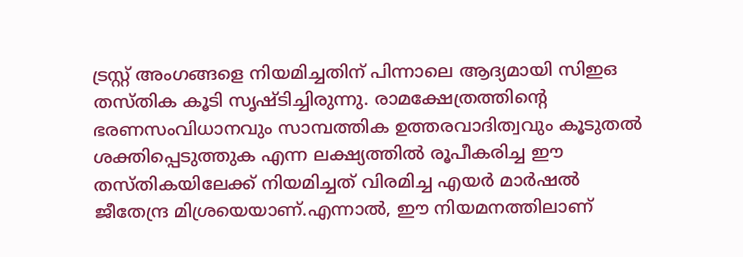ട്രസ്റ്റ് അംഗങ്ങളെ നിയമിച്ചതിന് പിന്നാലെ ആദ്യമായി സിഇഒ തസ്തിക കൂടി സൃഷ്ടിച്ചിരുന്നു. രാമക്ഷേത്രത്തിന്റെ ഭരണസംവിധാനവും സാമ്പത്തിക ഉത്തരവാദിത്വവും കൂടുതല്‍ ശക്തിപ്പെടുത്തുക എന്ന ലക്ഷ്യത്തില്‍ രൂപീകരിച്ച ഈ തസ്തികയിലേക്ക് നിയമിച്ചത് വിരമിച്ച എയര്‍ മാര്‍ഷല്‍ ജീതേന്ദ്ര മിശ്രയെയാണ്.എന്നാല്‍, ഈ നിയമനത്തിലാണ്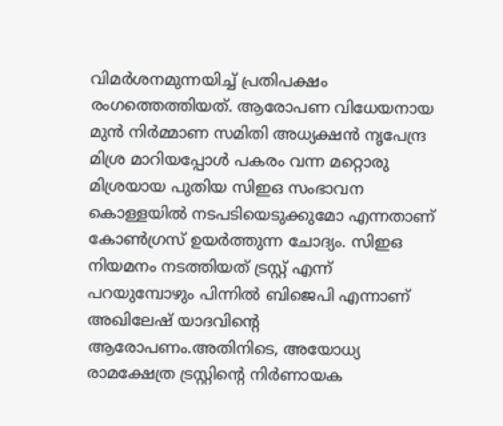വിമര്‍ശനമുന്നയിച്ച് പ്രതിപക്ഷം രംഗത്തെത്തിയത്. ആരോപണ വിധേയനായ മുന്‍ നിര്‍മ്മാണ സമിതി അധ്യക്ഷന്‍ നൃപേന്ദ്ര മിശ്ര മാറിയപ്പോള്‍ പകരം വന്ന മറ്റൊരു മിശ്രയായ പുതിയ സിഇഒ സംഭാവന കൊള്ളയില്‍ നടപടിയെടുക്കുമോ എന്നതാണ് കോണ്‍ഗ്രസ് ഉയര്‍ത്തുന്ന ചോദ്യം. സിഇഒ നിയമനം നടത്തിയത് ട്രസ്റ്റ് എന്ന് പറയുമ്പോഴും പിന്നില്‍ ബിജെപി എന്നാണ് അഖിലേഷ് യാദവിന്റെ ആരോപണം.അതിനിടെ, അയോധ്യ രാമക്ഷേത്ര ട്രസ്റ്റിന്റെ നിര്‍ണായക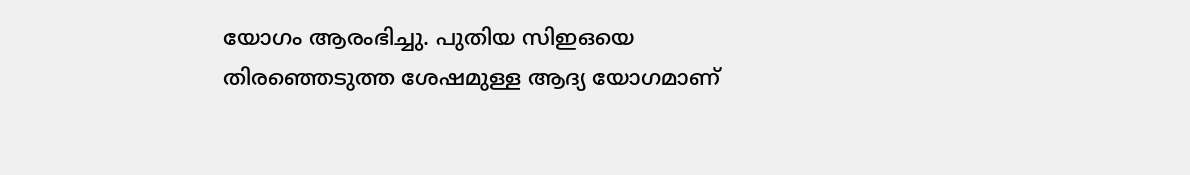യോഗം ആരംഭിച്ചു. പുതിയ സിഇഒയെ തിരഞ്ഞെടുത്ത ശേഷമുള്ള ആദ്യ യോഗമാണ്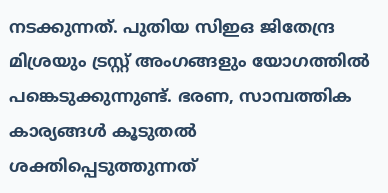നടക്കുന്നത്. പുതിയ സിഇഒ ജിതേന്ദ്ര മിശ്രയും ട്രസ്റ്റ് അംഗങ്ങളും യോഗത്തില്‍ പങ്കെടുക്കുന്നുണ്ട്. ഭരണ, സാമ്പത്തിക കാര്യങ്ങള്‍ കൂടുതല്‍ ശക്തിപ്പെടുത്തുന്നത്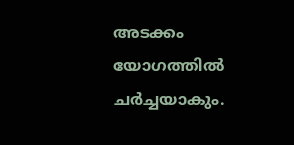അടക്കം യോഗത്തില്‍ ചര്‍ച്ചയാകും.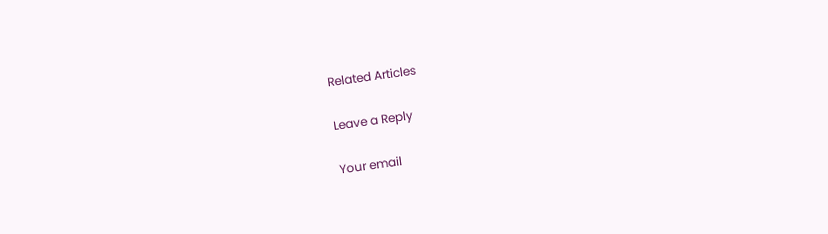Related Articles

Leave a Reply

Your email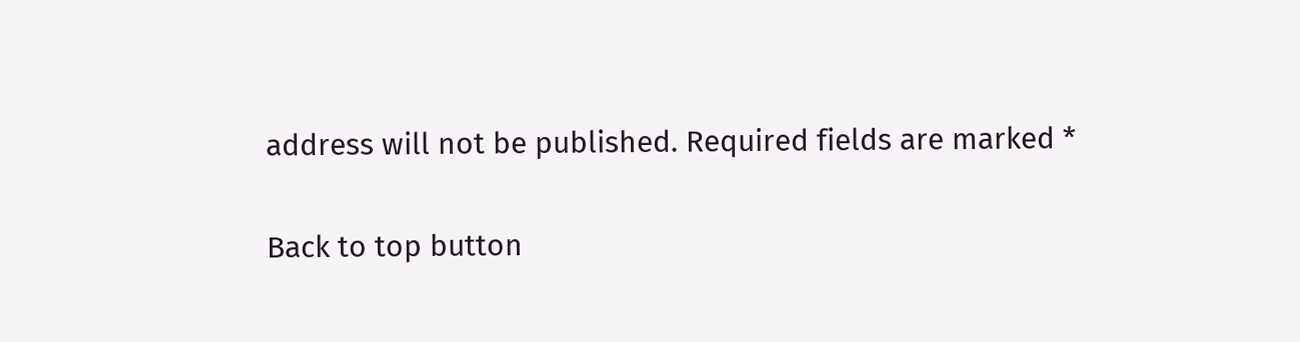address will not be published. Required fields are marked *

Back to top button